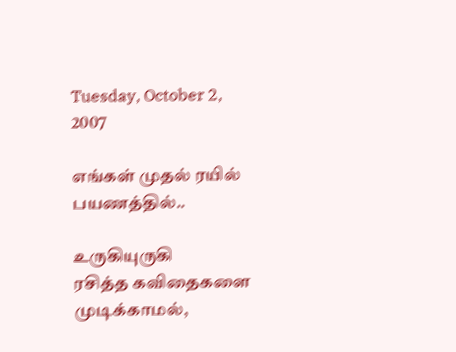Tuesday, October 2, 2007

எங்கள் முதல் ரயில் பயணத்தில்..

உருகியுருகி
ரசித்த கவிதைகளை முடிக்காமல்,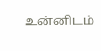உன்னிடம்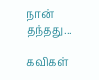நான் தந்தது...

கவிகள்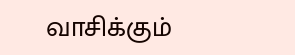வாசிக்கும்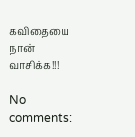கவிதையை
நான் வாசிக்க!!!

No comments: